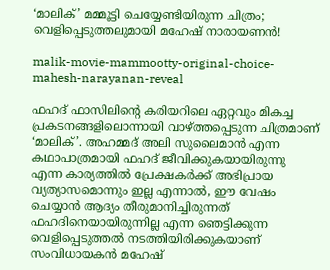‘മാലിക്’ മമ്മൂട്ടി ചെയ്യേണ്ടിയിരുന്ന ചിത്രം; വെളിപ്പെടുത്തലുമായി മഹേഷ് നാരായണൻ!

malik-movie-mammootty-original-choice-mahesh-narayanan-reveal

ഫഹദ് ഫാസിലിന്റെ കരിയറിലെ ഏറ്റവും മികച്ച പ്രകടനങ്ങളിലൊന്നായി വാഴ്ത്തപ്പെടുന്ന ചിത്രമാണ് ‘മാലിക്’. അഹമ്മദ് അലി സുലൈമാൻ എന്ന കഥാപാത്രമായി ഫഹദ് ജീവിക്കുകയായിരുന്നു എന്ന കാര്യത്തിൽ പ്രേക്ഷകർക്ക് അഭിപ്രായ വ്യത്യാസമൊന്നും ഇല്ല എന്നാൽ, ഈ വേഷം ചെയ്യാൻ ആദ്യം തീരുമാനിച്ചിരുന്നത് ഫഹദിനെയായിരുന്നില്ല എന്ന ഞെട്ടിക്കുന്ന വെളിപ്പെടുത്തൽ നടത്തിയിരിക്കുകയാണ് സംവിധായകൻ മഹേഷ്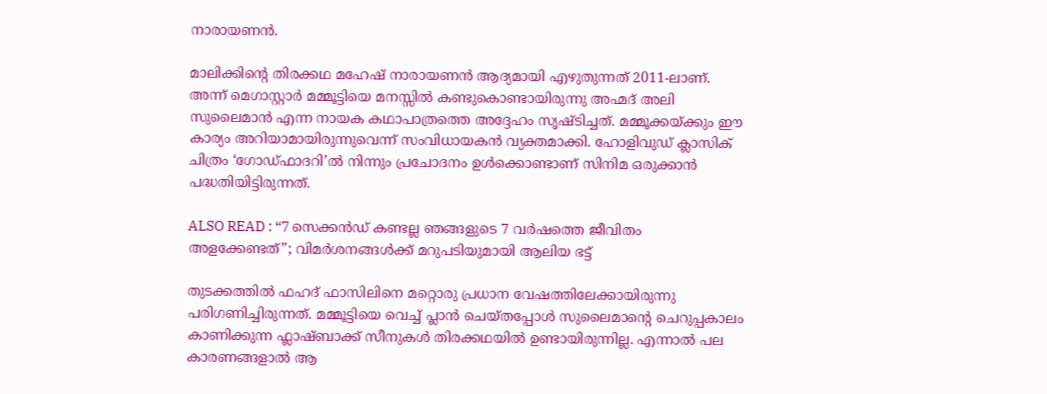നാരായണൻ.

മാലിക്കിന്റെ തിരക്കഥ മഹേഷ് നാരായണൻ ആദ്യമായി എഴുതുന്നത് 2011-ലാണ്. അന്ന് മെഗാസ്റ്റാർ മമ്മൂട്ടിയെ മനസ്സിൽ കണ്ടുകൊണ്ടായിരുന്നു അഹ്മദ് അലി സുലൈമാൻ എന്ന നായക കഥാപാത്രത്തെ അദ്ദേഹം സൃഷ്ടിച്ചത്. മമ്മൂക്കയ്ക്കും ഈ കാര്യം അറിയാമായിരുന്നുവെന്ന് സംവിധായകൻ വ്യക്തമാക്കി. ഹോളിവുഡ് ക്ലാസിക് ചിത്രം ‘ഗോഡ്ഫാദറി’ൽ നിന്നും പ്രചോദനം ഉൾക്കൊണ്ടാണ് സിനിമ ഒരുക്കാൻ പദ്ധതിയിട്ടിരുന്നത്.

ALSO READ : “7 സെക്കൻഡ് കണ്ടല്ല ഞങ്ങളുടെ 7 വർഷത്തെ ജീവിതം അളക്കേണ്ടത്”; വിമർശനങ്ങൾക്ക് മറുപടിയുമായി ആലിയ ഭട്ട്

തുടക്കത്തിൽ ഫഹദ് ഫാസിലിനെ മറ്റൊരു പ്രധാന വേഷത്തിലേക്കായിരുന്നു പരിഗണിച്ചിരുന്നത്. മമ്മൂട്ടിയെ വെച്ച് പ്ലാൻ ചെയ്തപ്പോൾ സുലൈമാന്റെ ചെറുപ്പകാലം കാണിക്കുന്ന ഫ്ലാഷ്ബാക്ക് സീനുകൾ തിരക്കഥയിൽ ഉണ്ടായിരുന്നില്ല. എന്നാൽ പല കാരണങ്ങളാൽ ആ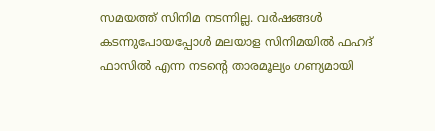സമയത്ത് സിനിമ നടന്നില്ല. വർഷങ്ങൾ കടന്നുപോയപ്പോൾ മലയാള സിനിമയിൽ ഫഹദ് ഫാസിൽ എന്ന നടന്റെ താരമൂല്യം ഗണ്യമായി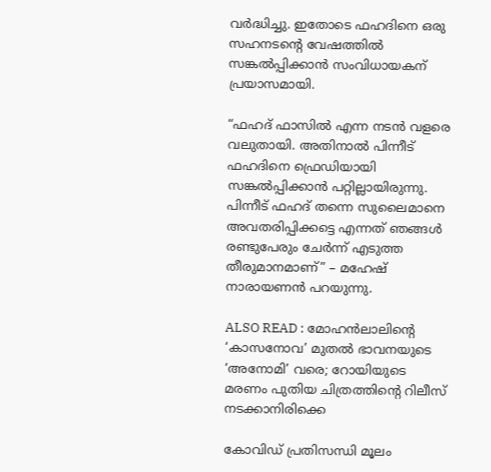വർദ്ധിച്ചു. ഇതോടെ ഫഹദിനെ ഒരു സഹനടന്റെ വേഷത്തിൽ സങ്കൽപ്പിക്കാൻ സംവിധായകന് പ്രയാസമായി.

“ഫഹദ് ഫാസിൽ എന്ന നടൻ വളരെ വലുതായി. അതിനാൽ പിന്നീട് ഫഹദിനെ ഫ്രെഡിയായി സങ്കൽപ്പിക്കാൻ പറ്റില്ലായിരുന്നു. പിന്നീട് ഫഹദ് തന്നെ സുലൈമാനെ അവതരിപ്പിക്കട്ടെ എന്നത് ഞങ്ങൾ രണ്ടുപേരും ചേർന്ന് എടുത്ത തീരുമാനമാണ്” – മഹേഷ് നാരായണൻ പറയുന്നു.

ALSO READ : മോഹൻലാലിന്റെ ‘കാസനോവ’ മുതൽ ഭാവനയുടെ ‘അനോമി’ വരെ; റോയിയുടെ മരണം പുതിയ ചിത്രത്തിന്റെ റിലീസ് നടക്കാനിരിക്കെ

കോവിഡ് പ്രതിസന്ധി മൂലം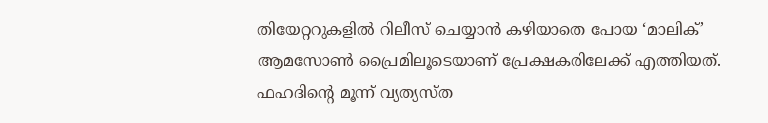തിയേറ്ററുകളിൽ റിലീസ് ചെയ്യാൻ കഴിയാതെ പോയ ‘മാലിക്’ ആമസോൺ പ്രൈമിലൂടെയാണ് പ്രേക്ഷകരിലേക്ക് എത്തിയത്. ഫഹദിന്റെ മൂന്ന് വ്യത്യസ്ത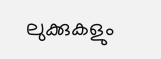ലുക്കുകളും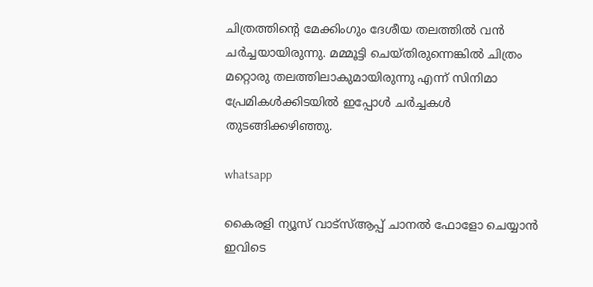ചിത്രത്തിന്റെ മേക്കിംഗും ദേശീയ തലത്തിൽ വൻ ചർച്ചയായിരുന്നു. മമ്മൂട്ടി ചെയ്തിരുന്നെങ്കിൽ ചിത്രം മറ്റൊരു തലത്തിലാകുമായിരുന്നു എന്ന് സിനിമാ പ്രേമികൾക്കിടയിൽ ഇപ്പോൾ ചർച്ചകൾ തുടങ്ങിക്കഴിഞ്ഞു.

whatsapp

കൈരളി ന്യൂസ് വാട്‌സ്ആപ്പ് ചാനല്‍ ഫോളോ ചെയ്യാന്‍ ഇവിടെ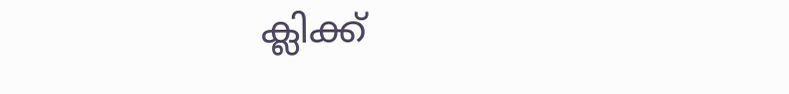ക്ലിക്ക്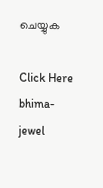ചെയ്യുക

Click Here
bhima-jewel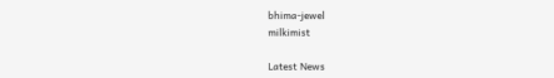bhima-jewel
milkimist

Latest News